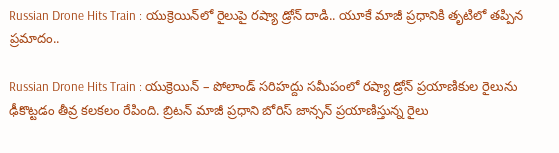Russian Drone Hits Train : యుక్రెయిన్‌లో రైలుపై రష్యా డ్రోన్ దాడి.. యూకే మాజీ ప్రధానికి తృటిలో తప్పిన ప్రమాదం..

Russian Drone Hits Train : యుక్రెయిన్ – పోలాండ్ సరిహద్దు సమీపంలో రష్యా డ్రోన్ ప్రయాణికుల రైలును ఢీకొట్టడం తీవ్ర కలకలం రేపింది. బ్రిటన్ మాజీ ప్రధాని బోరిస్ జాన్సన్ ప్రయాణిస్తున్న రైలు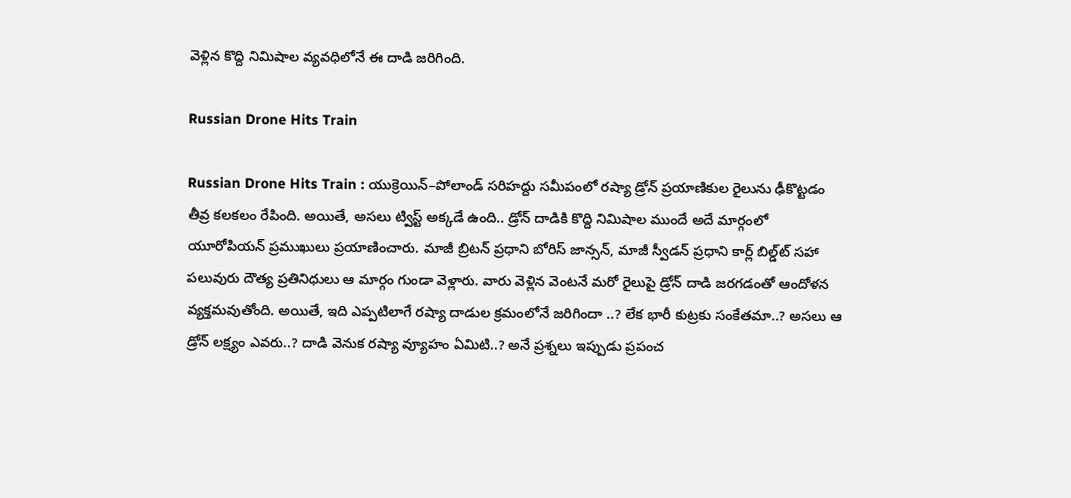వెళ్లిన కొద్ది నిమిషాల వ్యవధిలోనే ఈ దాడి జరిగింది.

Russian Drone Hits Train

Russian Drone Hits Train : యుక్రెయిన్–పోలాండ్ సరిహద్దు సమీపంలో రష్యా డ్రోన్ ప్రయాణికుల రైలును ఢీకొట్టడం తీవ్ర కలకలం రేపింది. అయితే, అసలు ట్విస్ట్ అక్కడే ఉంది.. డ్రోన్ దాడికి కొద్ది నిమిషాల ముందే అదే మార్గంలో యూరోపియన్ ప్రముఖులు ప్రయాణించారు. మాజీ బ్రిటన్ ప్రధాని బోరిస్ జాన్సన్, మాజీ స్వీడన్ ప్రధాని కార్ల్ బిల్డ్‌ట్ సహా పలువురు దౌత్య ప్రతినిధులు ఆ మార్గం గుండా వెళ్లారు. వారు వెళ్లిన వెంటనే మరో రైలుపై డ్రోన్ దాడి జరగడంతో ఆందోళన వ్యక్తమవుతోంది. అయితే, ఇది ఎప్పటిలాగే రష్యా దాడుల క్రమంలోనే జరిగిందా ..? లేక భారీ కుట్రకు సంకేతమా..? అసలు ఆ డ్రోన్ లక్ష్యం ఎవరు..? దాడి వెనుక రష్యా వ్యూహం ఏమిటి..? అనే ప్రశ్నలు ఇప్పుడు ప్రపంచ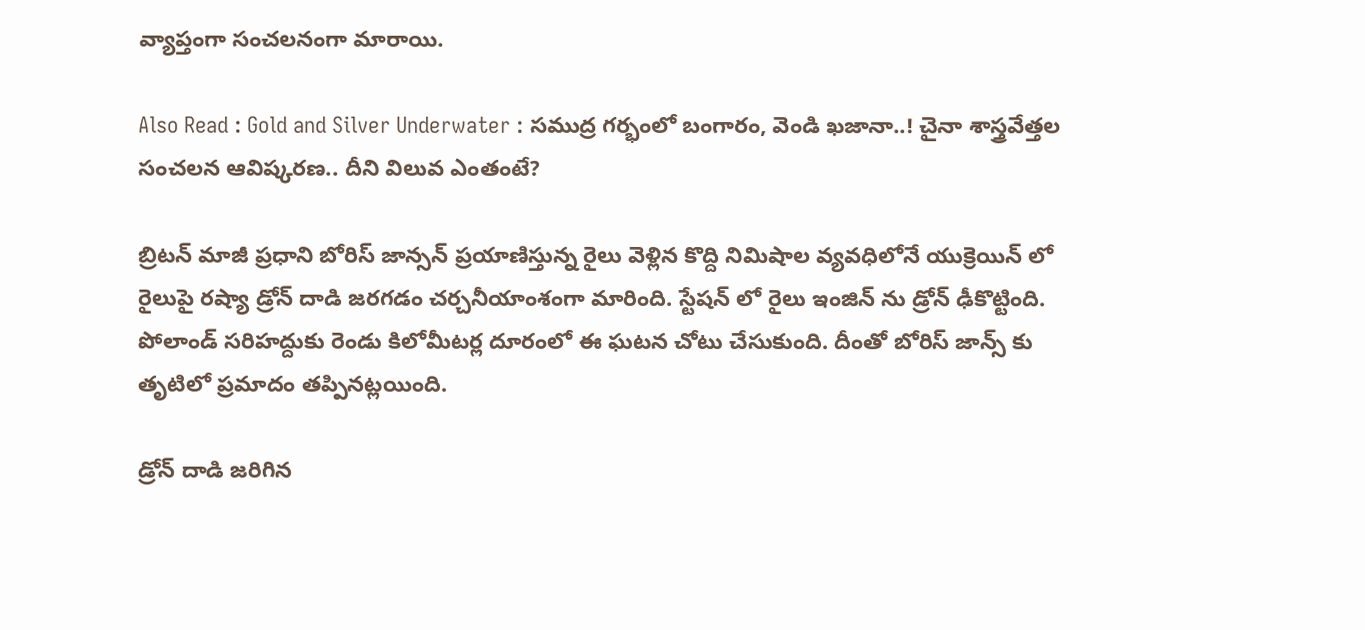వ్యాప్తంగా సంచలనంగా మారాయి.

Also Read : Gold and Silver Underwater : సముద్ర గర్భంలో బంగారం, వెండి ఖజానా..! చైనా శాస్త్రవేత్తల సంచలన ఆవిష్కరణ.. దీని విలువ ఎంతంటే?

బ్రిటన్ మాజీ ప్రధాని బోరిస్ జాన్సన్ ప్రయాణిస్తున్న రైలు వెళ్లిన కొద్ది నిమిషాల వ్యవధిలోనే యుక్రెయిన్ లో రైలుపై రష్యా డ్రోన్ దాడి జరగడం చర్చనీయాంశంగా మారింది. స్టేషన్ లో రైలు ఇంజిన్ ను డ్రోన్ ఢీకొట్టింది. పోలాండ్ సరిహద్దుకు రెండు కిలోమీటర్ల దూరంలో ఈ ఘటన చోటు చేసుకుంది. దీంతో బోరిస్ జాన్స్ కు తృటిలో ప్రమాదం తప్పినట్లయింది.

డ్రోన్ దాడి జరిగిన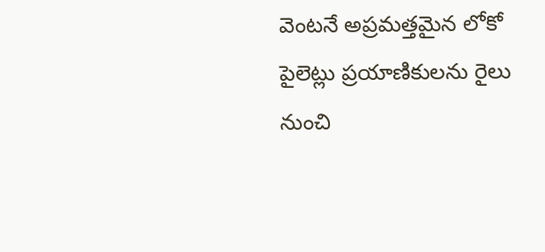వెంటనే అప్రమత్తమైన లోకో పైలెట్లు ప్రయాణికులను రైలు నుంచి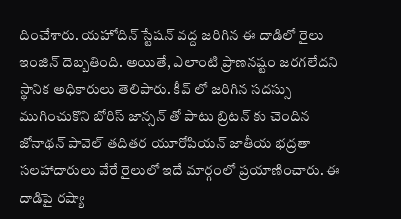దించేశారు. యహోదిన్ స్టేషన్ వద్ద జరిగిన ఈ దాడిలో రైలు ఇంజిన్ దెబ్బతింది. అయితే, ఎలాంటి ప్రాణనష్టం జరగలేదని స్థానిక అధికారులు తెలిపారు. కీవ్ లో జరిగిన సదస్సు ముగించుకొని బోరిస్ జాన్సన్ తో పాటు బ్రిటన్ కు చెందిన జోనాథన్ పావెల్ తదితర యూరోపియన్ జాతీయ భద్రతా సలహాదారులు వేరే రైలులో ఇదే మార్గంలో ప్రయాణించారు. ఈ దాడిపై రష్యా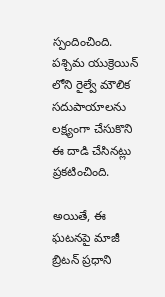స్పందించింది. పశ్చిమ యుక్రెయిన్ లోని రైల్వే మౌలిక సదుపాయాలను లక్ష్యంగా చేసుకొని ఈ దాడి చేసినట్లు ప్రకటించింది.

అయితే, ఈ ఘటనపై మాజీ బ్రిటన్ ప్రధాని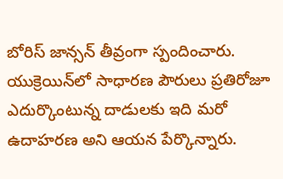బోరిస్ జాన్సన్ తీవ్రంగా స్పందించారు. యుక్రెయిన్‌లో సాధారణ పౌరులు ప్రతిరోజూ ఎదుర్కొంటున్న దాడులకు ఇది మరో ఉదాహరణ అని ఆయన పేర్కొన్నారు.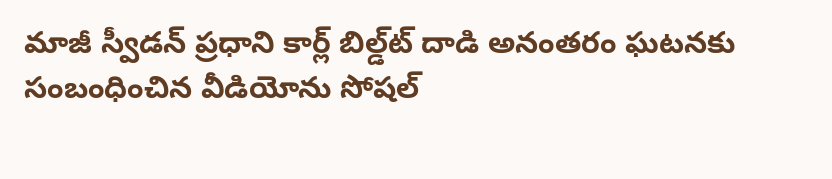మాజీ స్వీడన్ ప్రధాని కార్ల్ బిల్డ్‌ట్ దాడి అనంతరం ఘటనకు సంబంధించిన వీడియోను సోషల్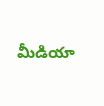మీడియా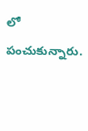లో పంచుకున్నారు.